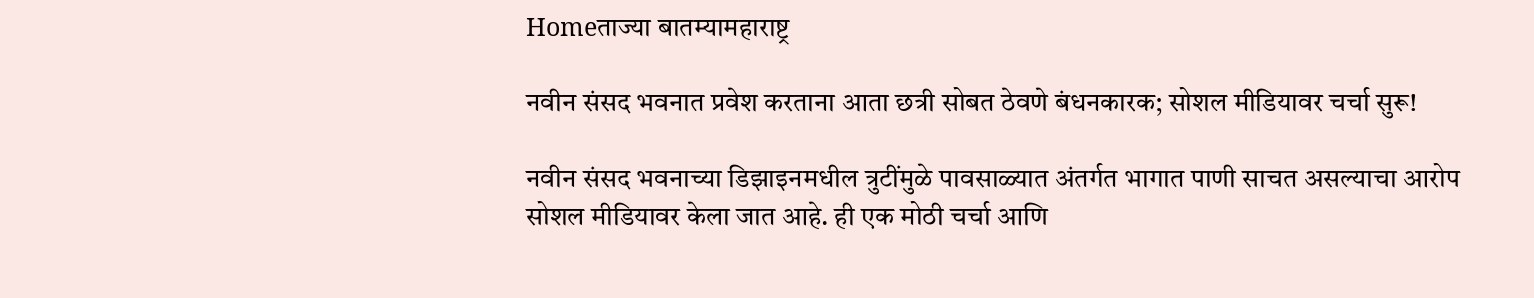Homeताज्या बातम्यामहाराष्ट्र

नवीन संसद भवनात प्रवेश करताना आता छत्री सोबत ठेवणे बंधनकारक; सोशल मीडियावर चर्चा सुरू!

नवीन संसद भवनाच्या डिझाइनमधील त्रुटींमुळे पावसाळ्यात अंतर्गत भागात पाणी साचत असल्याचा आरोप सोशल मीडियावर केला जात आहे. ही एक मोठी चर्चा आणि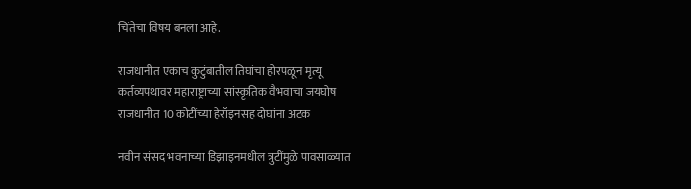चिंतेचा विषय बनला आहे.

राजधानीत एकाच कुटुंबातील तिघांचा होरपळून मृत्यू
कर्तव्यपथावर महाराष्ट्राच्या सांस्कृतिक वैभवाचा जयघोष
राजधानीत 10 कोटींच्या हेरॉइनसह दोघांना अटक

नवीन संसद भवनाच्या डिझाइनमधील त्रुटींमुळे पावसाळ्यात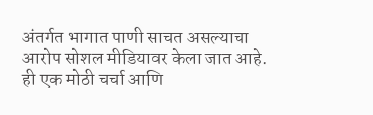अंतर्गत भागात पाणी साचत असल्याचा आरोप सोशल मीडियावर केला जात आहे. ही एक मोठी चर्चा आणि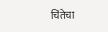चिंतेचा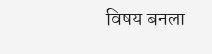विषय बनला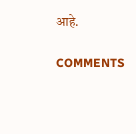आहे.

COMMENTS